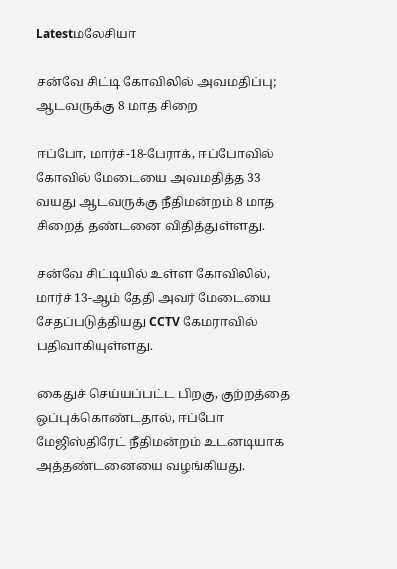Latestமலேசியா

சன்வே சிட்டி கோவிலில் அவமதிப்பு; ஆடவருக்கு 8 மாத சிறை

ஈப்போ, மார்ச்-18-பேராக், ஈப்போவில் கோவில் மேடையை அவமதித்த 33 வயது ஆடவருக்கு நீதிமன்றம் 8 மாத சிறைத் தண்டனை விதித்துள்ளது.

சன்வே சிட்டியில் உள்ள கோவிலில், மார்ச் 13-ஆம் தேதி அவர் மேடையை சேதப்படுத்தியது CCTV கேமராவில் பதிவாகியுள்ளது.

கைதுச் செய்யப்பட்ட பிறகு, குற்றத்தை ஒப்புக்கொண்டதால், ஈப்போ மேஜிஸ்திரேட் நீதிமன்றம் உடனடியாக அத்தண்டனையை வழங்கியது.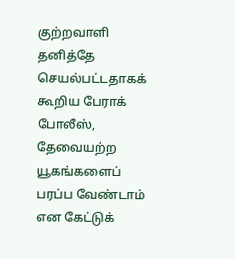குற்றவாளி தனித்தே செயல்பட்டதாகக் கூறிய பேராக் போலீஸ், தேவையற்ற யூகங்களைப் பரப்ப வேண்டாம் என கேட்டுக்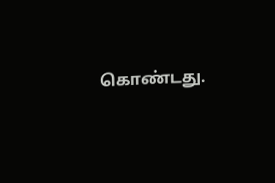கொண்டது.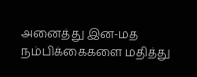அனைத்து இன-மத நம்பிக்கைகளை மதித்து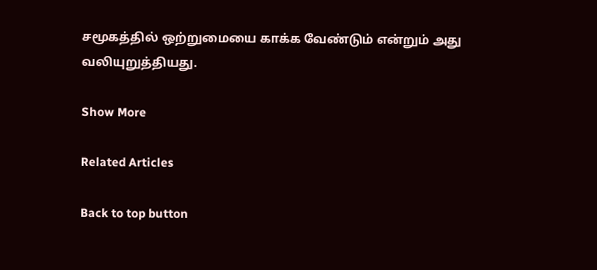சமூகத்தில் ஒற்றுமையை காக்க வேண்டும் என்றும் அது வலியுறுத்தியது.

Show More

Related Articles

Back to top button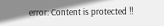error: Content is protected !!